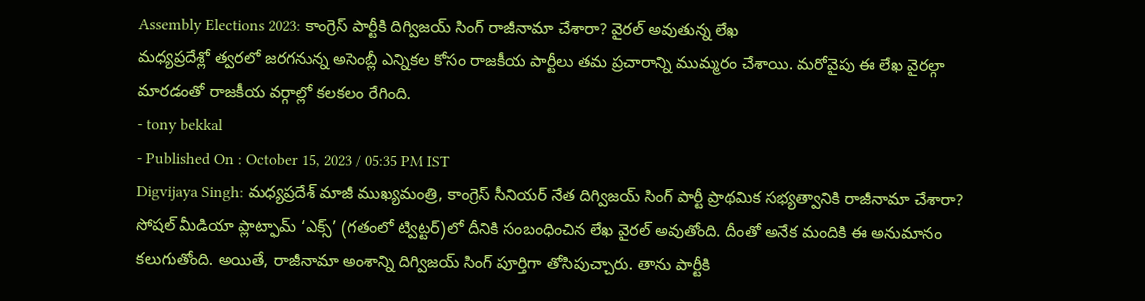Assembly Elections 2023: కాంగ్రెస్ పార్టీకి దిగ్విజయ్ సింగ్ రాజీనామా చేశారా? వైరల్ అవుతున్న లేఖ
మధ్యప్రదేశ్లో త్వరలో జరగనున్న అసెంబ్లీ ఎన్నికల కోసం రాజకీయ పార్టీలు తమ ప్రచారాన్ని ముమ్మరం చేశాయి. మరోవైపు ఈ లేఖ వైరల్గా మారడంతో రాజకీయ వర్గాల్లో కలకలం రేగింది.
- tony bekkal
- Published On : October 15, 2023 / 05:35 PM IST
Digvijaya Singh: మధ్యప్రదేశ్ మాజీ ముఖ్యమంత్రి, కాంగ్రెస్ సీనియర్ నేత దిగ్విజయ్ సింగ్ పార్టీ ప్రాథమిక సభ్యత్వానికి రాజీనామా చేశారా? సోషల్ మీడియా ప్లాట్ఫామ్ ‘ఎక్స్’ (గతంలో ట్విట్టర్)లో దీనికి సంబంధించిన లేఖ వైరల్ అవుతోంది. దీంతో అనేక మందికి ఈ అనుమానం కలుగుతోంది. అయితే, రాజీనామా అంశాన్ని దిగ్విజయ్ సింగ్ పూర్తిగా తోసిపుచ్చారు. తాను పార్టీకి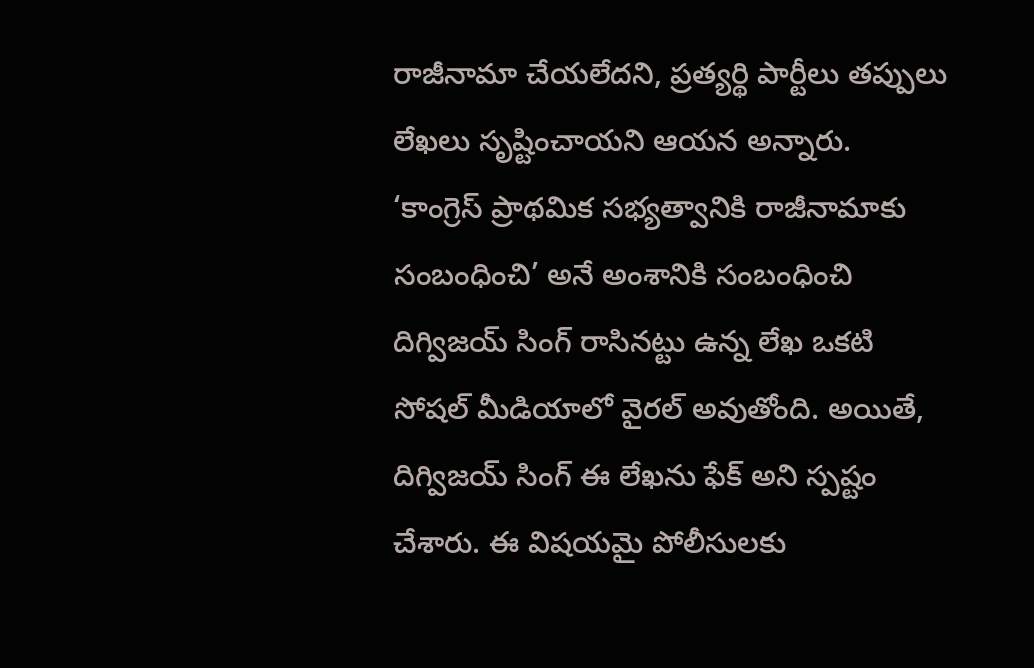రాజీనామా చేయలేదని, ప్రత్యర్థి పార్టీలు తప్పులు లేఖలు సృష్టించాయని ఆయన అన్నారు.
‘కాంగ్రెస్ ప్రాథమిక సభ్యత్వానికి రాజీనామాకు సంబంధించి’ అనే అంశానికి సంబంధించి దిగ్విజయ్ సింగ్ రాసినట్టు ఉన్న లేఖ ఒకటి సోషల్ మీడియాలో వైరల్ అవుతోంది. అయితే, దిగ్విజయ్ సింగ్ ఈ లేఖను ఫేక్ అని స్పష్టం చేశారు. ఈ విషయమై పోలీసులకు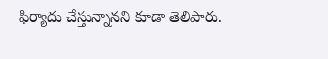ఫిర్యాదు చేస్తున్నానని కూడా తెలిపారు.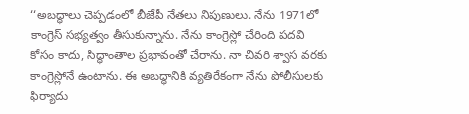‘‘అబద్ధాలు చెప్పడంలో బీజేపీ నేతలు నిపుణులు. నేను 1971లో కాంగ్రెస్ సభ్యత్వం తీసుకున్నాను. నేను కాంగ్రెస్లో చేరింది పదవి కోసం కాదు, సిద్ధాంతాల ప్రభావంతో చేరాను. నా చివరి శ్వాస వరకు కాంగ్రెస్లోనే ఉంటాను. ఈ అబద్ధానికి వ్యతిరేకంగా నేను పోలీసులకు ఫిర్యాదు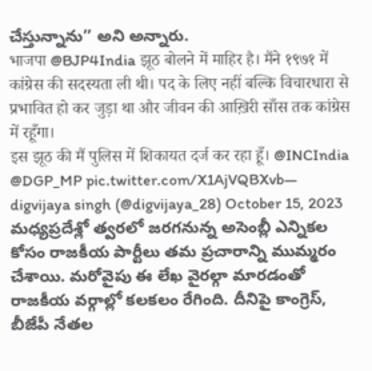చేస్తున్నాను’’ అని అన్నారు.
भाजपा @BJP4India झूठ बोलने में माहिर है। मैंने १९७१ में कांग्रेस की सदस्यता ली थी। पद के लिए नहीं बल्कि विचारधारा से प्रभावित हो कर जुड़ा था और जीवन की आख़िरी साँस तक कांग्रेस में रहूँगा।
इस झूठ की मैं पुलिस में शिकायत दर्ज कर रहा हूँ। @INCIndia @DGP_MP pic.twitter.com/X1AjVQBXvb— digvijaya singh (@digvijaya_28) October 15, 2023
మధ్యప్రదేశ్లో త్వరలో జరగనున్న అసెంబ్లీ ఎన్నికల కోసం రాజకీయ పార్టీలు తమ ప్రచారాన్ని ముమ్మరం చేశాయి. మరోవైపు ఈ లేఖ వైరల్గా మారడంతో రాజకీయ వర్గాల్లో కలకలం రేగింది. దీనిపై కాంగ్రెస్, బీజేపీ నేతల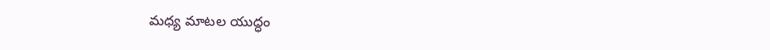మధ్య మాటల యుద్ధం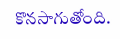కొనసాగుతోంది.